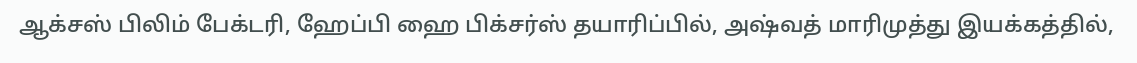ஆக்சஸ் பிலிம் பேக்டரி, ஹேப்பி ஹை பிக்சர்ஸ் தயாரிப்பில், அஷ்வத் மாரிமுத்து இயக்கத்தில்,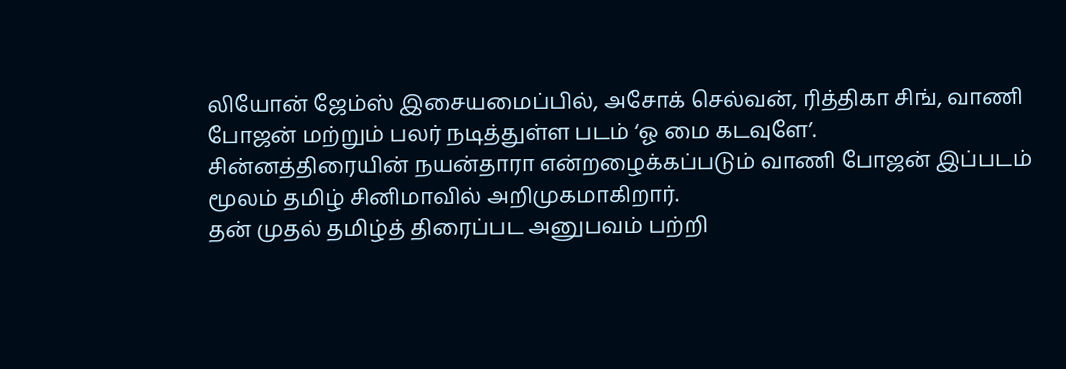லியோன் ஜேம்ஸ் இசையமைப்பில், அசோக் செல்வன், ரித்திகா சிங், வாணி போஜன் மற்றும் பலர் நடித்துள்ள படம் ‘ஓ மை கடவுளே’.
சின்னத்திரையின் நயன்தாரா என்றழைக்கப்படும் வாணி போஜன் இப்படம் மூலம் தமிழ் சினிமாவில் அறிமுகமாகிறார்.
தன் முதல் தமிழ்த் திரைப்பட அனுபவம் பற்றி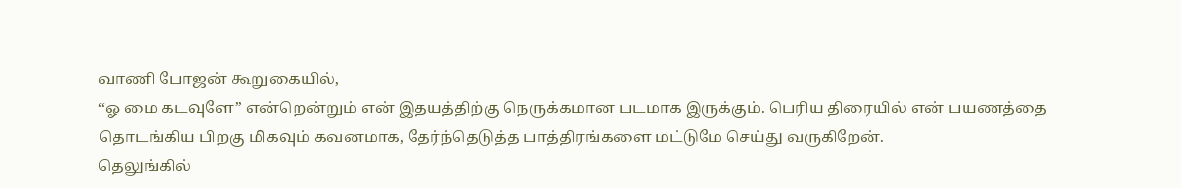வாணி போஜன் கூறுகையில்,
“ஓ மை கடவுளே” என்றென்றும் என் இதயத்திற்கு நெருக்கமான படமாக இருக்கும். பெரிய திரையில் என் பயணத்தை தொடங்கிய பிறகு மிகவும் கவனமாக, தேர்ந்தெடுத்த பாத்திரங்களை மட்டுமே செய்து வருகிறேன்.
தெலுங்கில்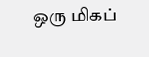ஒரு மிகப்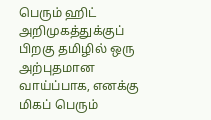பெரும் ஹிட் அறிமுகத்துக்குப் பிறகு தமிழில் ஒரு அற்புதமான வாய்ப்பாக, எனக்கு மிகப் பெரும்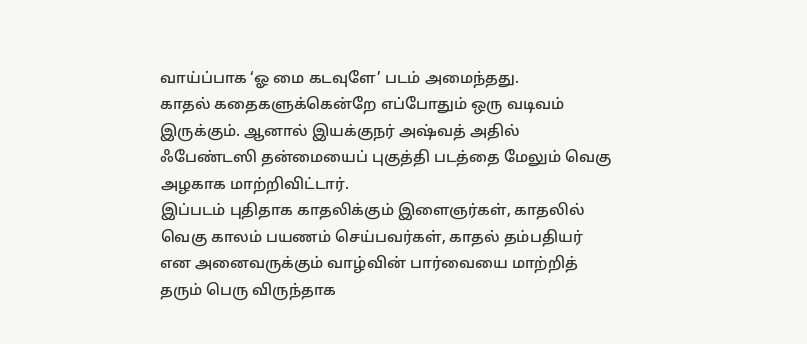வாய்ப்பாக ‘ஓ மை கடவுளே’ படம் அமைந்தது.
காதல் கதைகளுக்கென்றே எப்போதும் ஒரு வடிவம் இருக்கும். ஆனால் இயக்குநர் அஷ்வத் அதில் ஃபேண்டஸி தன்மையைப் புகுத்தி படத்தை மேலும் வெகு அழகாக மாற்றிவிட்டார்.
இப்படம் புதிதாக காதலிக்கும் இளைஞர்கள், காதலில் வெகு காலம் பயணம் செய்பவர்கள், காதல் தம்பதியர் என அனைவருக்கும் வாழ்வின் பார்வையை மாற்றித் தரும் பெரு விருந்தாக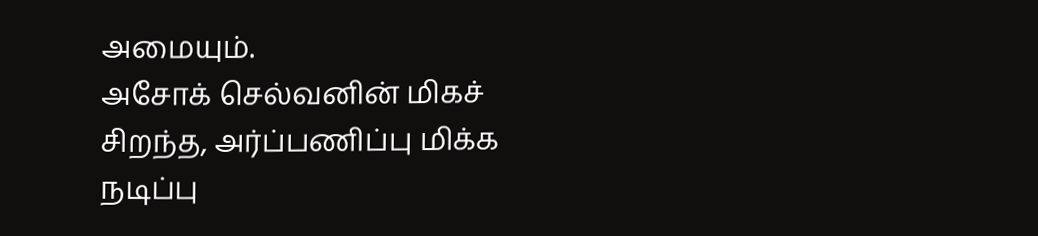அமையும்.
அசோக் செல்வனின் மிகச் சிறந்த, அர்ப்பணிப்பு மிக்க நடிப்பு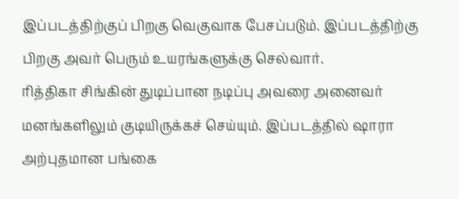இப்படத்திற்குப் பிறகு வெகுவாக பேசப்படும். இப்படத்திற்கு பிறகு அவர் பெரும் உயரங்களுக்கு செல்வார்.
ரித்திகா சிங்கின் துடிப்பான நடிப்பு அவரை அனைவர் மனங்களிலும் குடியிருக்கச் செய்யும். இப்படத்தில் ஷாரா அற்புதமான பங்கை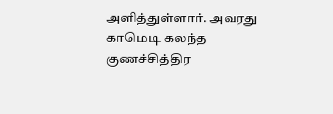அளித்துள்ளார். அவரது காமெடி கலந்த குணச்சித்திர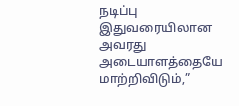நடிப்பு இதுவரையிலான அவரது அடையாளத்தையே மாற்றிவிடும்,”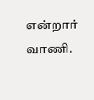என்றார் வாணி.